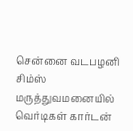சென்னை வடபழனி சிம்ஸ் மருத்துவமனையில் வெர்டிகள் கார்டன்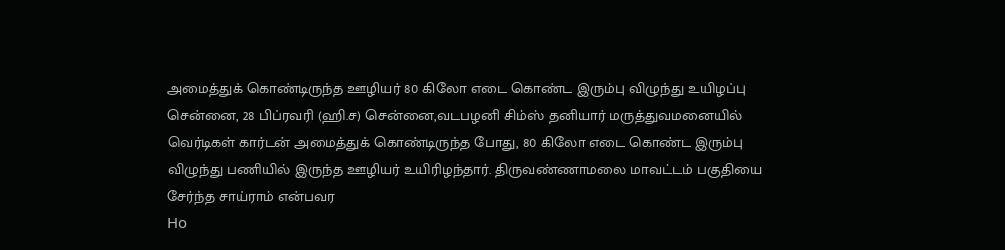அமைத்துக் கொண்டிருந்த ஊழியர் 80 கிலோ எடை கொண்ட இரும்பு விழுந்து உயிழப்பு
சென்னை, 28 பிப்ரவரி (ஹி.ச) சென்னை,வடபழனி சிம்ஸ் தனியார் மருத்துவமனையில் வெர்டிகள் கார்டன் அமைத்துக் கொண்டிருந்த போது, 80 கிலோ எடை கொண்ட இரும்பு விழுந்து பணியில் இருந்த ஊழியர் உயிரிழந்தார். திருவண்ணாமலை மாவட்டம் பகுதியை சேர்ந்த சாய்ராம் என்பவர
Ho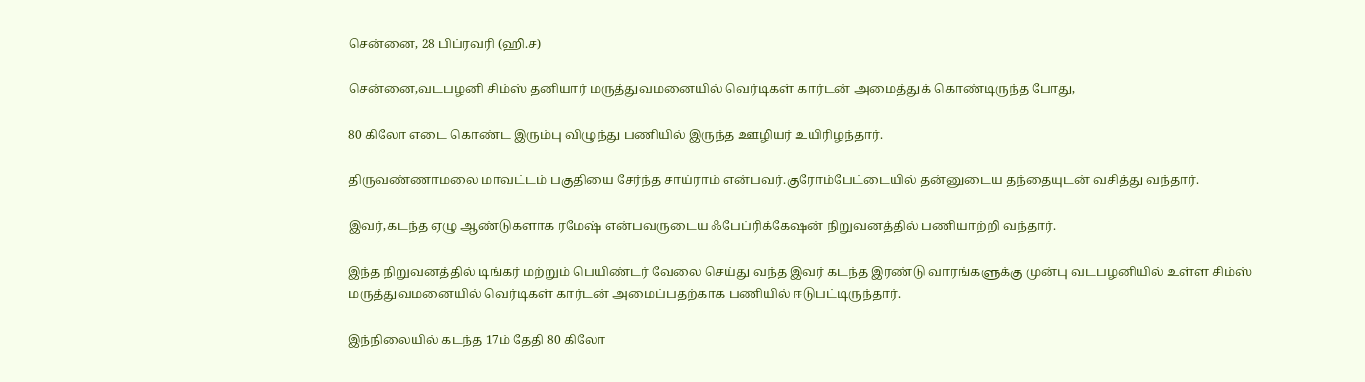சென்னை, 28 பிப்ரவரி (ஹி.ச)

சென்னை,வடபழனி சிம்ஸ் தனியார் மருத்துவமனையில் வெர்டிகள் கார்டன் அமைத்துக் கொண்டிருந்த போது,

80 கிலோ எடை கொண்ட இரும்பு விழுந்து பணியில் இருந்த ஊழியர் உயிரிழந்தார்.

திருவண்ணாமலை மாவட்டம் பகுதியை சேர்ந்த சாய்ராம் என்பவர்.குரோம்பேட்டையில் தன்னுடைய தந்தையுடன் வசித்து வந்தார்.

இவர்,கடந்த ஏழு ஆண்டுகளாக ரமேஷ் என்பவருடைய ஃபேப்ரிக்கேஷன் நிறுவனத்தில் பணியாற்றி வந்தார்.

இந்த நிறுவனத்தில் டிங்கர் மற்றும் பெயிண்டர் வேலை செய்து வந்த இவர் கடந்த இரண்டு வாரங்களுக்கு முன்பு வடபழனியில் உள்ள சிம்ஸ் மருத்துவமனையில் வெர்டிகள் கார்டன் அமைப்பதற்காக பணியில் ஈடுபட்டிருந்தார்.

இந்நிலையில் கடந்த 17ம் தேதி 80 கிலோ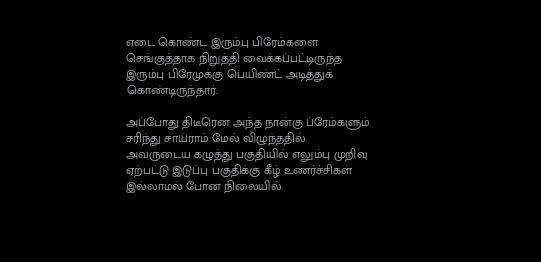எடை கொண்ட இரும்பு பிரேம்களை செங்குத்தாக நிறுத்தி வைக்கப்பட்டிருந்த இரும்பு பிரேமுக்கு பெயிண்ட் அடித்துக் கொண்டிருந்தார்.

அப்போது திடீரென அந்த நான்கு ப்ரேம்களும் சரிந்து சாய்ராம் மேல் விழுந்ததில் அவருடைய கழுத்து பகுதியில் எலும்பு முறிவு ஏற்பட்டு இடுப்பு பகுதிக்கு கீழ் உணர்ச்சிகள் இல்லாமல் போன நிலையில்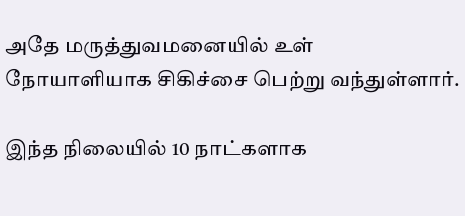அதே மருத்துவமனையில் உள் நோயாளியாக சிகிச்சை பெற்று வந்துள்ளார்.

இந்த நிலையில் 10 நாட்களாக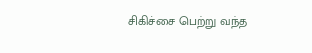சிகிச்சை பெற்று வந்த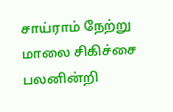சாய்ராம் நேற்று மாலை சிகிச்சை பலனின்றி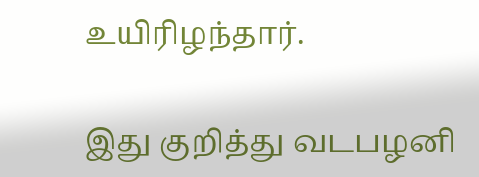உயிரிழந்தார்.

இது குறித்து வடபழனி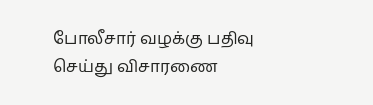போலீசார் வழக்கு பதிவு செய்து விசாரணை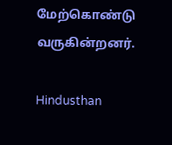மேற்கொண்டு வருகின்றனர்.

Hindusthan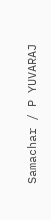Samachar / P YUVARAJ